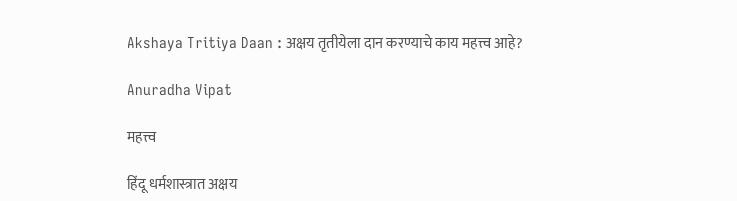Akshaya Tritiya Daan : अक्षय तृतीयेला दान करण्याचे काय महत्त्व आहे?

Anuradha Vipat

महत्त्व

हिंदू धर्मशास्त्रात अक्षय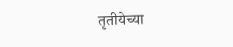तृतीयेच्या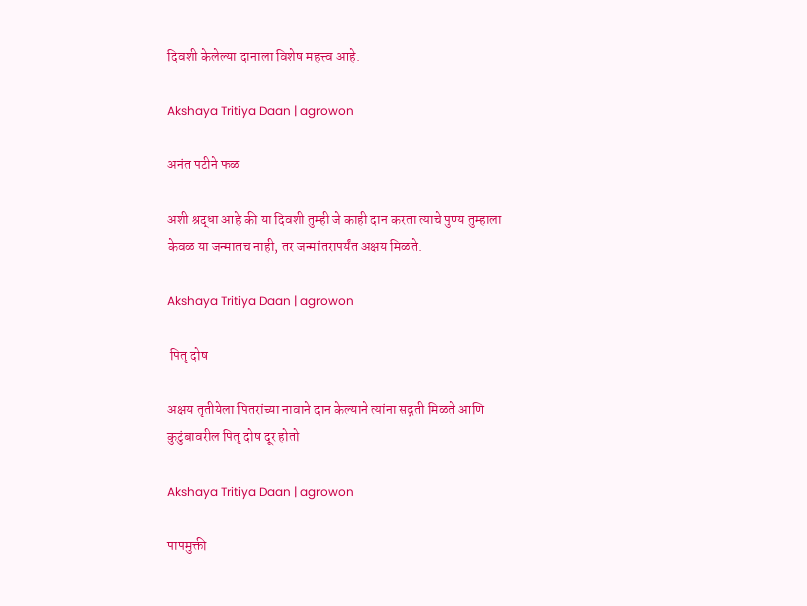दिवशी केलेल्या दानाला विशेष महत्त्व आहे.

Akshaya Tritiya Daan | agrowon

अनंत पटीने फळ

अशी श्रद्धा आहे की या दिवशी तुम्ही जे काही दान करता त्याचे पुण्य तुम्हाला केवळ या जन्मातच नाही, तर जन्मांतरापर्यंत अक्षय मिळते.

Akshaya Tritiya Daan | agrowon

 पितृ दोष

अक्षय तृतीयेला पितरांच्या नावाने दान केल्याने त्यांना सद्गती मिळते आणि कुटुंबावरील पितृ दोष दूर होतो

Akshaya Tritiya Daan | agrowon

पापमुक्ती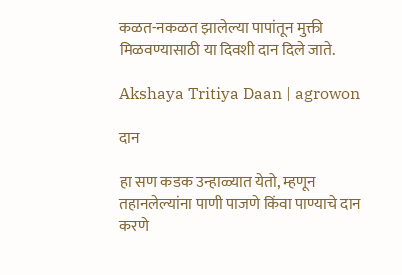कळत-नकळत झालेल्या पापांतून मुक्ती मिळवण्यासाठी या दिवशी दान दिले जाते.

Akshaya Tritiya Daan | agrowon

दान

हा सण कडक उन्हाळ्यात येतो, म्हणून तहानलेल्यांना पाणी पाजणे किंवा पाण्याचे दान करणे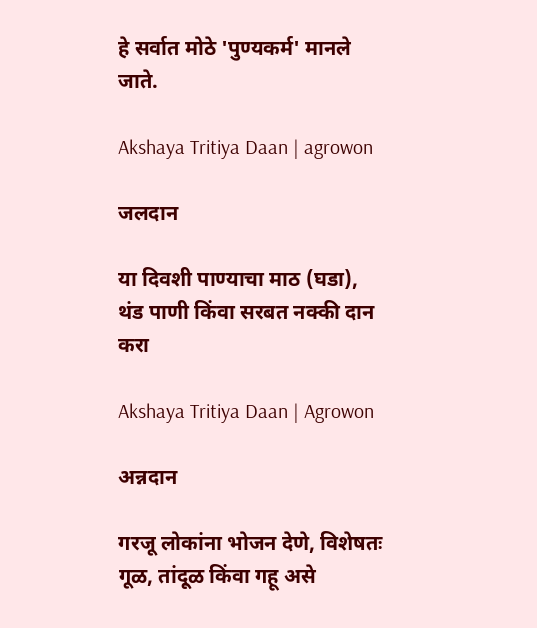हे सर्वात मोठे 'पुण्यकर्म' मानले जाते.

Akshaya Tritiya Daan | agrowon

जलदान

या दिवशी पाण्याचा माठ (घडा), थंड पाणी किंवा सरबत नक्की दान करा

Akshaya Tritiya Daan | Agrowon

अन्नदान

गरजू लोकांना भोजन देणे, विशेषतः गूळ, तांदूळ किंवा गहू असे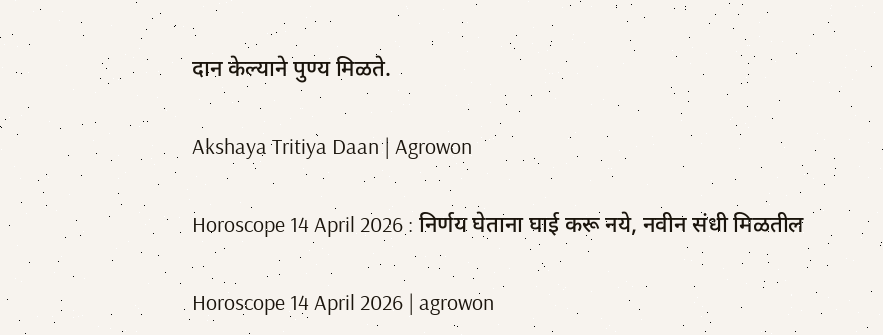दान केल्याने पुण्य मिळते.

Akshaya Tritiya Daan | Agrowon

Horoscope 14 April 2026 : निर्णय घेताना घाई करू नये, नवीन संधी मिळतील

Horoscope 14 April 2026 | agrowon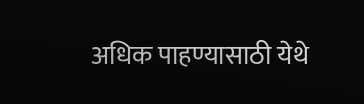अधिक पाहण्यासाठी येथे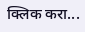क्लिक करा...